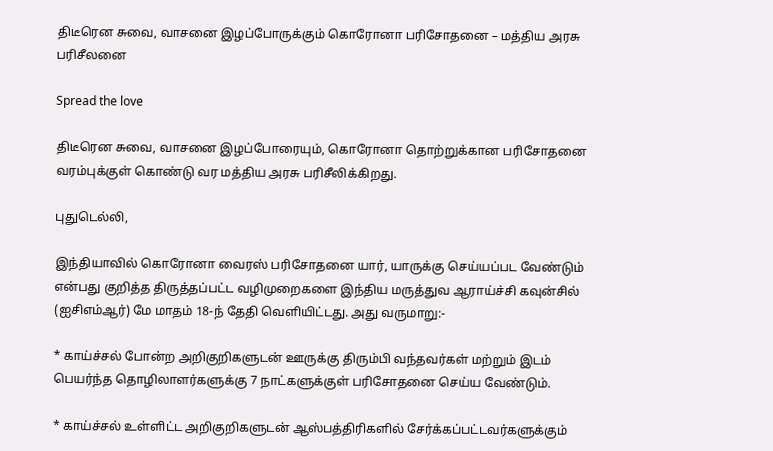திடீரென சுவை, வாசனை இழப்போருக்கும் கொரோனா பரிசோதனை – மத்திய அரசு பரிசீலனை

Spread the love

திடீரென சுவை, வாசனை இழப்போரையும், கொரோனா தொற்றுக்கான பரிசோதனை வரம்புக்குள் கொண்டு வர மத்திய அரசு பரிசீலிக்கிறது.

புதுடெல்லி,

இந்தியாவில் கொரோனா வைரஸ் பரிசோதனை யார், யாருக்கு செய்யப்பட வேண்டும் என்பது குறித்த திருத்தப்பட்ட வழிமுறைகளை இந்திய மருத்துவ ஆராய்ச்சி கவுன்சில் (ஐசிஎம்ஆர்) மே மாதம் 18-ந் தேதி வெளியிட்டது. அது வருமாறு:-

* காய்ச்சல் போன்ற அறிகுறிகளுடன் ஊருக்கு திரும்பி வந்தவர்கள் மற்றும் இடம் பெயர்ந்த தொழிலாளர்களுக்கு 7 நாட்களுக்குள் பரிசோதனை செய்ய வேண்டும்.

* காய்ச்சல் உள்ளிட்ட அறிகுறிகளுடன் ஆஸ்பத்திரிகளில் சேர்க்கப்பட்டவர்களுக்கும்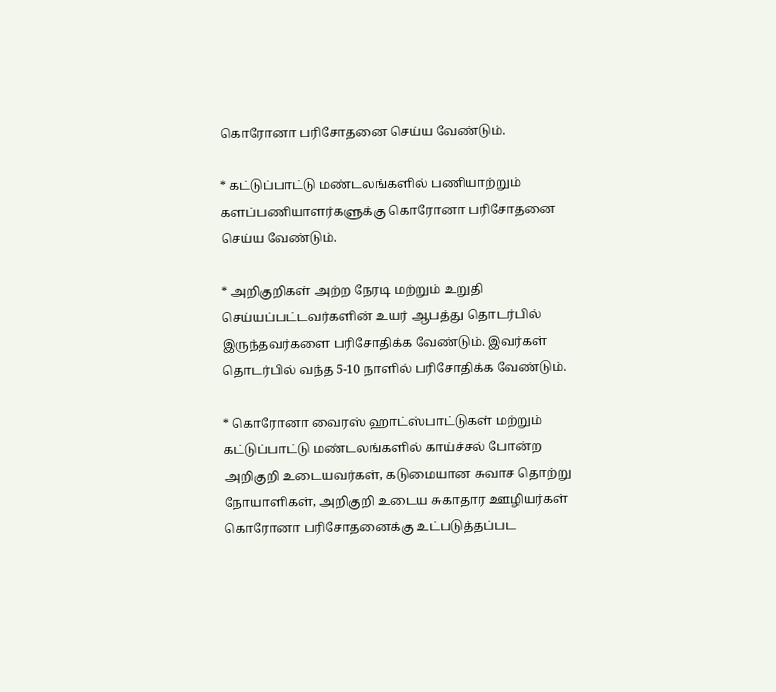கொரோனா பரிசோதனை செய்ய வேண்டும்.

* கட்டுப்பாட்டு மண்டலங்களில் பணியாற்றும் களப்பணியாளர்களுக்கு கொரோனா பரிசோதனை செய்ய வேண்டும்.

* அறிகுறிகள் அற்ற நேரடி மற்றும் உறுதி செய்யப்பட்டவர்களின் உயர் ஆபத்து தொடர்பில் இருந்தவர்களை பரிசோதிக்க வேண்டும். இவர்கள் தொடர்பில் வந்த 5-10 நாளில் பரிசோதிக்க வேண்டும்.

* கொரோனா வைரஸ் ஹாட்ஸ்பாட்டுகள் மற்றும் கட்டுப்பாட்டு மண்டலங்களில் காய்ச்சல் போன்ற அறிகுறி உடையவர்கள், கடுமையான சுவாச தொற்று நோயாளிகள், அறிகுறி உடைய சுகாதார ஊழியர்கள் கொரோனா பரிசோதனைக்கு உட்படுத்தப்பட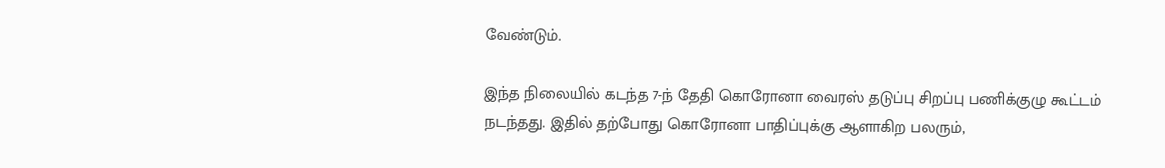வேண்டும்.

இந்த நிலையில் கடந்த 7-ந் தேதி கொரோனா வைரஸ் தடுப்பு சிறப்பு பணிக்குழு கூட்டம் நடந்தது. இதில் தற்போது கொரோனா பாதிப்புக்கு ஆளாகிற பலரும்,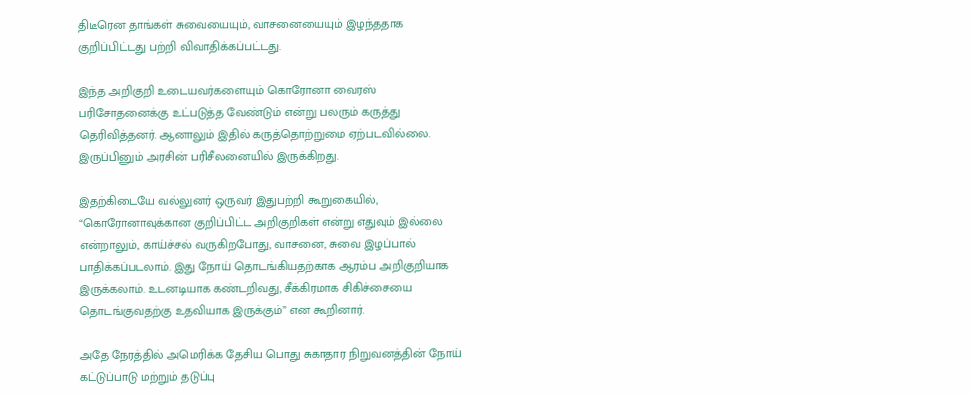திடீரென தாங்கள் சுவையையும், வாசனையையும் இழந்ததாக குறிப்பிட்டது பற்றி விவாதிக்கப்பட்டது.

இந்த அறிகுறி உடையவர்களையும் கொரோனா வைரஸ் பரிசோதனைக்கு உட்படுத்த வேண்டும் என்று பலரும் கருத்து தெரிவித்தனர். ஆனாலும் இதில் கருத்தொற்றுமை ஏற்படவில்லை. இருப்பினும் அரசின் பரிசீலனையில் இருக்கிறது.

இதற்கிடையே வல்லுனர் ஒருவர் இதுபற்றி கூறுகையில், “கொரோனாவுக்கான குறிப்பிட்ட அறிகுறிகள் என்று எதுவும் இல்லை என்றாலும், காய்ச்சல் வருகிறபோது, வாசனை, சுவை இழப்பால் பாதிக்கப்படலாம். இது நோய் தொடங்கியதற்காக ஆரம்ப அறிகுறியாக இருக்கலாம். உடனடியாக கண்டறிவது, சீக்கிரமாக சிகிச்சையை தொடங்குவதற்கு உதவியாக இருக்கும்” என கூறினார்.

அதே நேரத்தில் அமெரிக்க தேசிய பொது சுகாதார நிறுவனத்தின் நோய் கட்டுப்பாடு மற்றும் தடுப்பு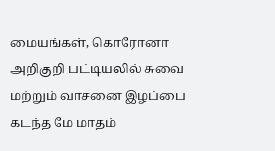மையங்கள், கொரோனா அறிகுறி பட்டியலில் சுவை மற்றும் வாசனை இழப்பை கடந்த மே மாதம்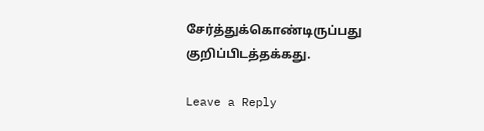சேர்த்துக்கொண்டிருப்பது குறிப்பிடத்தக்கது.

Leave a Reply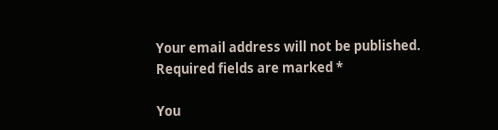Your email address will not be published. Required fields are marked *

You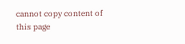cannot copy content of this page